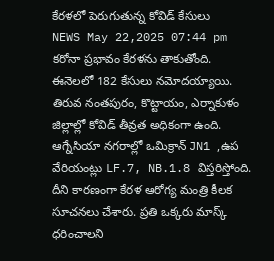కేరళలో పెరుగుతున్న కోవిడ్ కేసులు
NEWS May 22,2025 07:44 pm
కరోనా ప్రభావం కేరళను తాకుతోంది. ఈనెలలో 182 కేసులు నమోదయ్యాయి. తిరువ నంతపురం, కొట్టాయం, ఎర్నాకుళం జిల్లాల్లో కోవిడ్ తీవ్రత అధికంగా ఉంది. ఆగ్నేసియా నగరాల్లో ఒమిక్రాన్ JN1 ,ఉప వేరియంట్లు LF.7, NB.1.8 విస్తరిస్తోంది. దీని కారణంగా కేరళ ఆరోగ్య మంత్రి కీలక సూచనలు చేశారు. ప్రతి ఒక్కరు మాస్క్ ధరించాలని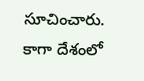సూచించారు. కాగా దేశంలో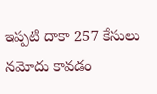ఇప్పటి దాకా 257 కేసులు నమోదు కావడం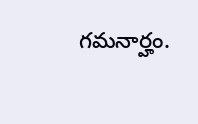గమనార్హం.